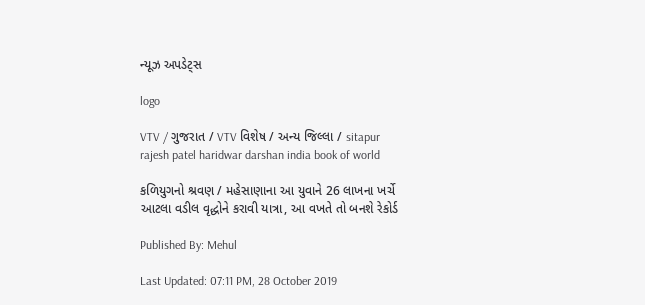ન્યૂઝ અપડેટ્સ

logo

VTV / ગુજરાત / VTV વિશેષ / અન્ય જિલ્લા / sitapur rajesh patel haridwar darshan india book of world

કળિયુગનો શ્રવણ / મહેસાણાના આ યુવાને 26 લાખના ખર્ચે આટલા વડીલ વૃદ્ધોને કરાવી યાત્રા, આ વખતે તો બનશે રેકોર્ડ

Published By: Mehul

Last Updated: 07:11 PM, 28 October 2019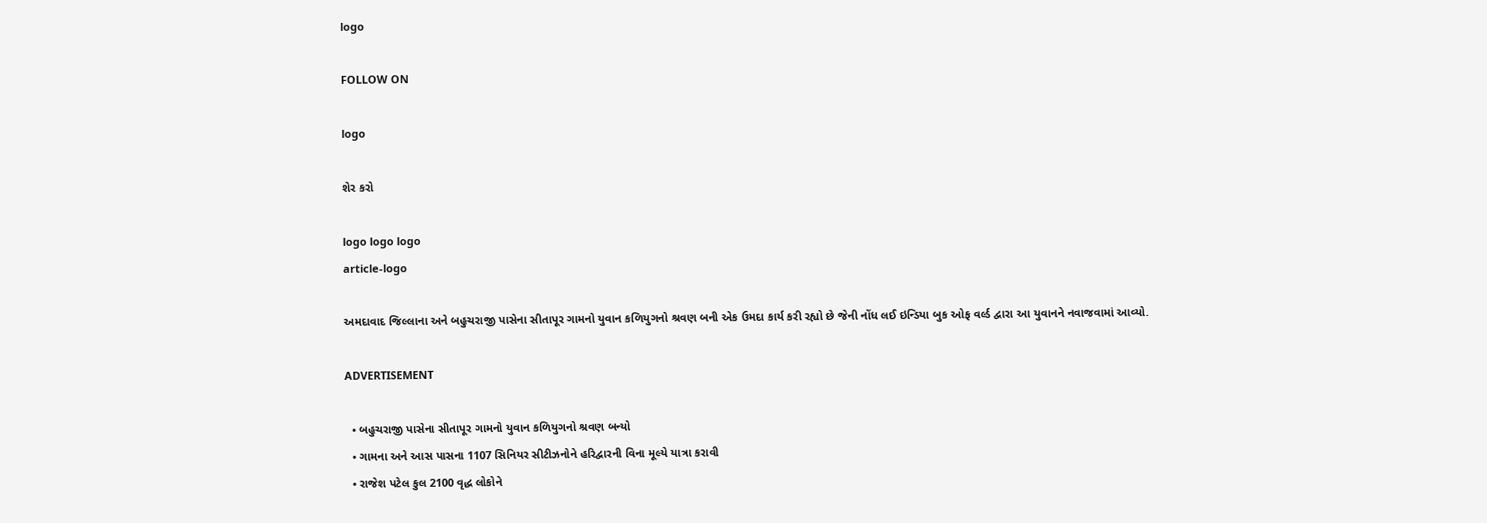logo

FOLLOW ON

logo

શેર કરો

logo logo logo
article-logo

અમદાવાદ જિલ્લાના અને બહુચરાજી પાસેના સીતાપૂર ગામનો યુવાન કળિયુગનો શ્રવણ બની એક ઉમદા કાર્ય કરી રહ્યો છે જેની નોંધ લઈ ઇન્ડિયા બુક ઓફ વર્લ્ડ દ્વારા આ યુવાનને નવાજવામાં આવ્યો.

ADVERTISEMENT

  • બહુચરાજી પાસેના સીતાપૂર ગામનો યુવાન કળિયુગનો શ્રવણ બન્યો
  • ગામના અને આસ પાસના 1107 સિનિયર સીટીઝનોને હરિદ્વારની વિના મૂલ્યે યાત્રા કરાવી
  • રાજેશ પટેલ કુલ 2100 વૃદ્ધ લોકોને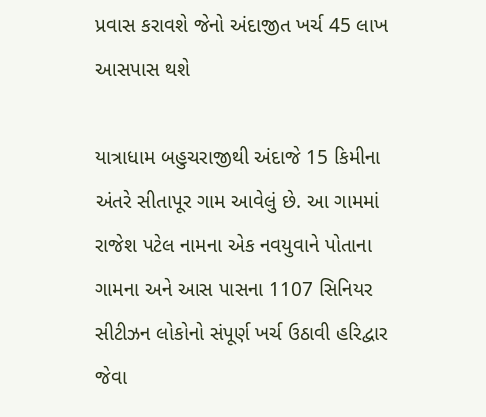પ્રવાસ કરાવશે જેનો અંદાજીત ખર્ચ 45 લાખ આસપાસ થશે

યાત્રાધામ બહુચરાજીથી અંદાજે 15 કિમીના અંતરે સીતાપૂર ગામ આવેલું છે. આ ગામમાં રાજેશ પટેલ નામના એક નવયુવાને પોતાના ગામના અને આસ પાસના 1107 સિનિયર સીટીઝન લોકોનો સંપૂર્ણ ખર્ચ ઉઠાવી હરિદ્વાર જેવા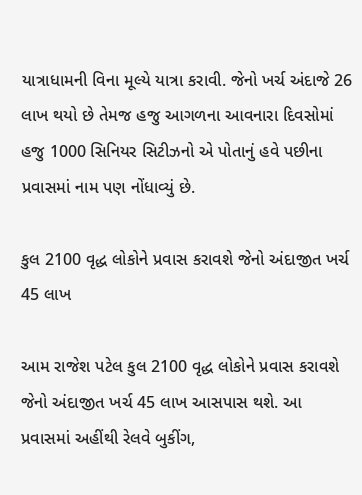યાત્રાધામની વિના મૂલ્યે યાત્રા કરાવી. જેનો ખર્ચ અંદાજે 26 લાખ થયો છે તેમજ હજુ આગળના આવનારા દિવસોમાં હજુ 1000 સિનિયર સિટીઝનો એ પોતાનું હવે પછીના પ્રવાસમાં નામ પણ નોંધાવ્યું છે.

કુલ 2100 વૃદ્ધ લોકોને પ્રવાસ કરાવશે જેનો અંદાજીત ખર્ચ 45 લાખ

આમ રાજેશ પટેલ કુલ 2100 વૃદ્ધ લોકોને પ્રવાસ કરાવશે જેનો અંદાજીત ખર્ચ 45 લાખ આસપાસ થશે. આ પ્રવાસમાં અહીંથી રેલવે બુકીંગ,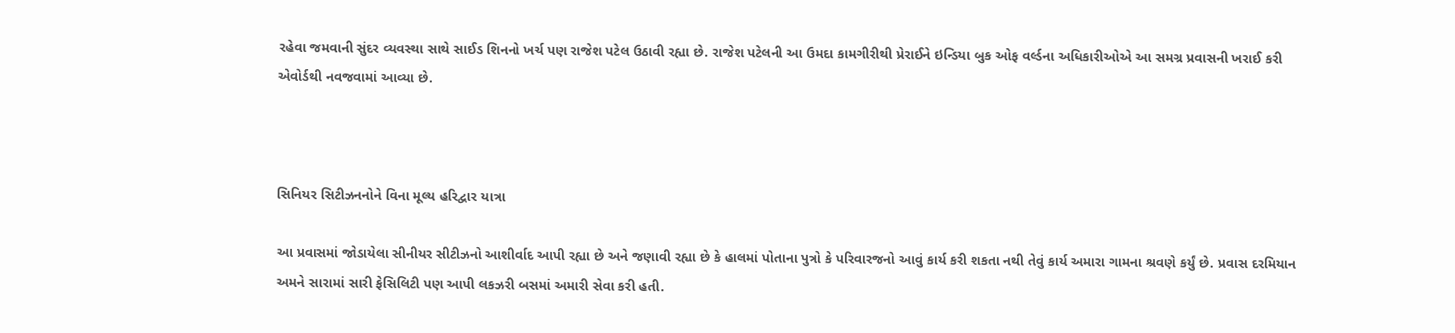રહેવા જમવાની સુંદર વ્યવસ્થા સાથે સાઈડ શિનનો ખર્ચ પણ રાજેશ પટેલ ઉઠાવી રહ્યા છે. રાજેશ પટેલની આ ઉમદા કામગીરીથી પ્રેરાઈને ઇન્ડિયા બુક ઓફ વર્લ્ડના અધિકારીઓએ આ સમગ્ર પ્રવાસની ખરાઈ કરી એવોર્ડથી નવજવામાં આવ્યા છે.



સિનિયર સિટીઝનનોને વિના મૂલ્ય હરિદ્વાર યાત્રા

આ પ્રવાસમાં જોડાયેલા સીનીયર સીટીઝનો આશીર્વાદ આપી રહ્યા છે અને જણાવી રહ્યા છે કે હાલમાં પોતાના પુત્રો કે પરિવારજનો આવું કાર્ય કરી શકતા નથી તેવું કાર્ય અમારા ગામના શ્રવણે કર્યું છે. પ્રવાસ દરમિયાન અમને સારામાં સારી ફેસિલિટી પણ આપી લકઝરી બસમાં અમારી સેવા કરી હતી.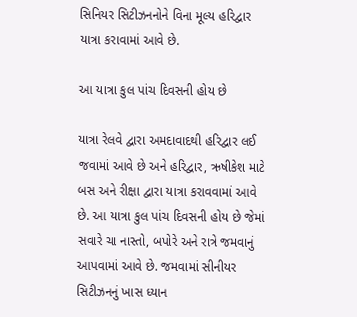સિનિયર સિટીઝનનોને વિના મૂલ્ય હરિદ્વાર યાત્રા કરાવામાં આવે છે.

આ યાત્રા કુલ પાંચ દિવસની હોય છે

યાત્રા રેલવે દ્વારા અમદાવાદથી હરિદ્વાર લઈ જવામાં આવે છે અને હરિદ્વાર, ઋષીકેશ માટે બસ અને રીક્ષા દ્વારા યાત્રા કરાવવામાં આવે છે. આ યાત્રા કુલ પાંચ દિવસની હોય છે જેમાં સવારે ચા નાસ્તો, બપોરે અને રાત્રે જમવાનું આપવામાં આવે છે. જમવામાં સીનીયર સિટીઝનનું ખાસ ધ્યાન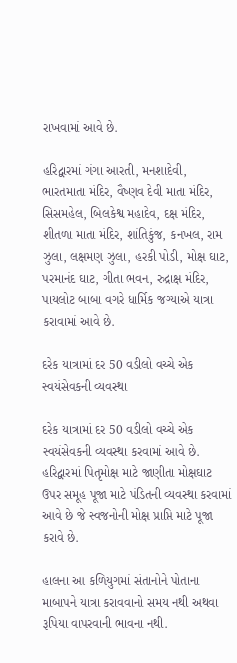રાખવામાં આવે છે.

હરિદ્વારમાં ગંગા આરતી, મનશાદેવી, ભારતમાતા મંદિર, વૈષ્ણવ દેવી માતા મંદિર, સિસમહેલ, બિલકેશ્વ મહાદેવ, દક્ષ મંદિર, શીતળા માતા મંદિર, શાંતિકુંજ, કનખલ, રામ ઝુલા, લક્ષમણ ઝુલા, હરકી પોડી, મોક્ષ ઘાટ, પરમાનંદ ઘાટ, ગીતા ભવન, રુદ્રાક્ષ મંદિર, પાયલોટ બાબા વગરે ધાર્મિક જગ્યાએ યાત્રા કરાવામાં આવે છે.

દરેક યાત્રામાં દર 50 વડીલો વચ્ચે એક સ્વયંસેવકની વ્યવસ્થા

દરેક યાત્રામાં દર 50 વડીલો વચ્ચે એક સ્વયંસેવકની વ્યવસ્થા કરવામાં આવે છે. હરિદ્વારમાં પિતૃમોક્ષ માટે જાણીતા મોક્ષઘાટ ઉપર સમૂહ પૂજા માટે પંડિતની વ્યવસ્થા કરવામાં આવે છે જે સ્વજનોની મોક્ષ પ્રાપ્તિ માટે પૂજા કરાવે છે.

હાલના આ કળિયુગમાં સંતાનોને પોતાના માબાપને યાત્રા કરાવવાનો સમય નથી અથવા રૂપિયા વાપરવાની ભાવના નથી.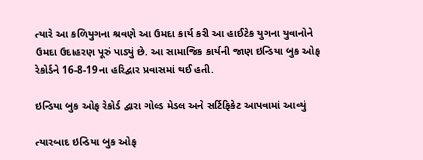ત્યારે આ કળિયુગના શ્રવણે આ ઉમદા કાર્ય કરી આ હાઈટેક યુગના યુવાનોને ઉમદા ઉદાહરણ પૂરું પાડ્યું છે. આ સામાજિક કાર્યની જાણ ઇન્ડિયા બુક ઓફ રેકોર્ડને 16-8-19ના હરિદ્વાર પ્રવાસમાં થઈ હતી.

ઇન્ડિયા બુક ઓફ રેકોર્ડ દ્વારા ગોલ્ડ મેડલ અને સર્ટિફિકેટ આપવામાં આવ્યું

ત્યારબાદ ઇન્ડિયા બુક ઓફ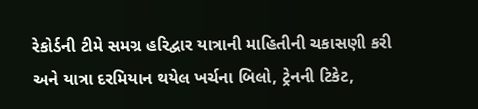રેકોર્ડની ટીમે સમગ્ર હરિદ્વાર યાત્રાની માહિતીની ચકાસણી કરી અને યાત્રા દરમિયાન થયેલ ખર્ચના બિલો, ટ્રેનની ટિકેટ,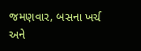જમણવાર, બસના ખર્ચ અને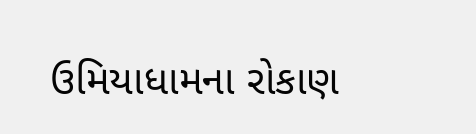ઉમિયાધામના રોકાણ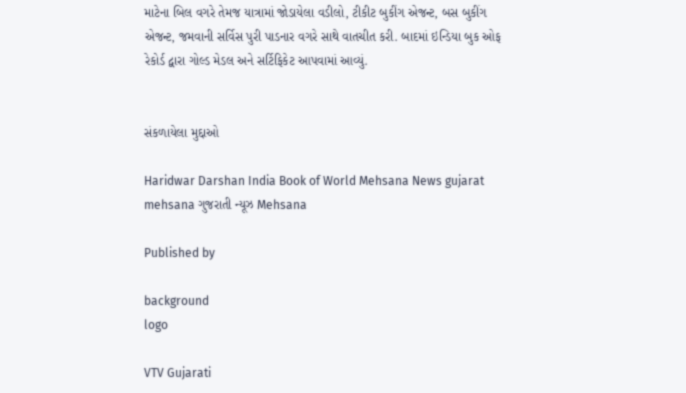માટેના બિલ વગરે તેમજ યાત્રામાં જોડાયેલા વડીલો, ટીકીટ બુકીંગ એજન્ટ, બસ બુકીંગ એજન્ટ, જમવાની સર્વિસ પુરી પાડનાર વગરે સાથે વાતચીત કરી. બાદમાં ઇન્ડિયા બુક ઓફ રેકોર્ડ દ્વારા ગોલ્ડ મેડલ અને સર્ટિફિકેટ આપવામાં આવ્યું.


સંકળાયેલા મુદ્દાઓ

Haridwar Darshan India Book of World Mehsana News gujarat mehsana ગુજરાતી ન્યૂઝ Mehsana

Published by

background
logo

VTV Gujarati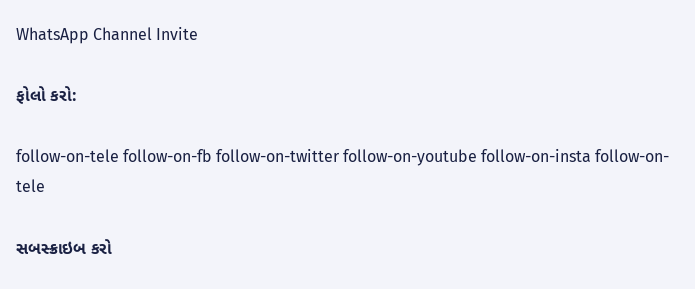WhatsApp Channel Invite

ફોલો કરો:

follow-on-tele follow-on-fb follow-on-twitter follow-on-youtube follow-on-insta follow-on-tele

સબસ્ક્રાઇબ કરો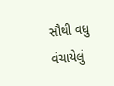સૌથી વધુ વંચાયેલું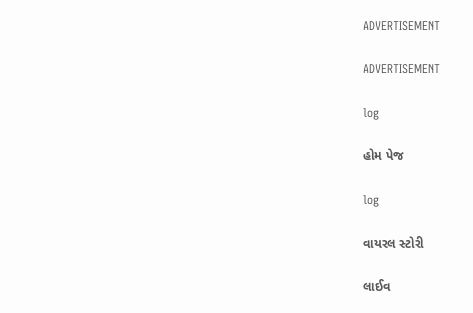ADVERTISEMENT

ADVERTISEMENT

log

હોમ પેજ

log

વાયરલ સ્ટોરી

લાઈવ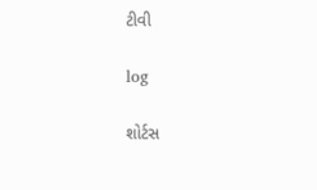ટીવી

log

શોર્ટસ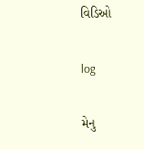વિડિઓ

log

મેનુ